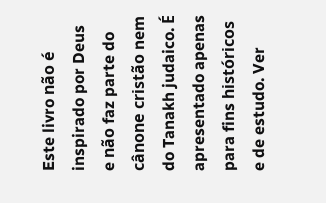Este livro não é inspirado por Deus e não faz parte do cânone cristão nem do Tanakh judaico. É apresentado apenas para fins históricos e de estudo. Ver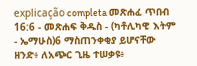explicação completa መጽሐፈ ጥበብ 16:6 - መጽሐፍ ቅዱስ - (ካቶሊካዊ እትም - ኤማሁስ)6 ማስጠንቀቂያ ይሆናቸው ዘንድ፥ ለአጭር ጊዜ ተሠቃዩ፥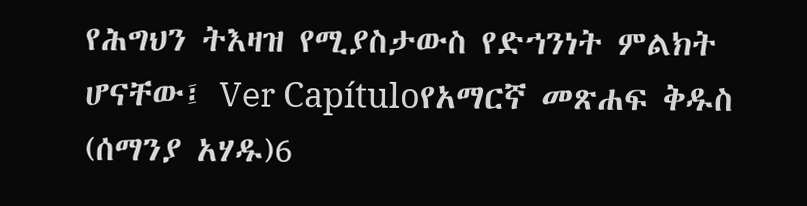የሕግህን ትእዛዝ የሚያስታውስ የድኀንነት ምልክት ሆናቸው፤ Ver Capítuloየአማርኛ መጽሐፍ ቅዱስ (ሰማንያ አሃዱ)6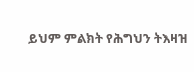ይህም ምልክት የሕግህን ትእዛዝ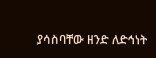ያሳስባቸው ዘንድ ለድኅነት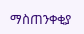ማስጠንቀቂያ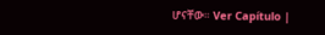ሆናቸው። Ver Capítulo |